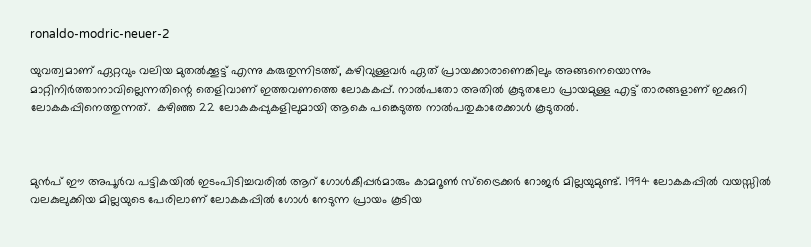ronaldo-modric-neuer-2

യുവത്വമാണ് ഏറ്റവും വലിയ മുതൽക്കൂട്ട് എന്നു കരുതുന്നിടത്ത്, കഴിവുള്ളവര്‍ ഏത് പ്രായക്കാരാണെങ്കിലും അങ്ങനെയൊന്നും മാറ്റിനിർത്താനാവില്ലെന്നതിന്റെ തെളിവാണ് ഇത്തവണത്തെ ലോകകപ്പ്. നാൽപതോ അതിൽ കൂടുതലോ പ്രായമുള്ള എട്ട് താരങ്ങളാണ് ഇക്കുറി ലോകകപ്പിനെത്തുന്നത്.  കഴിഞ്ഞ 22 ലോകകപ്പുകളിലുമായി ആകെ പങ്കെടുത്ത നാല്‍പതുകാരേക്കാള്‍ കൂടുതല്‍.



മുൻപ് ഈ അപൂർവ പട്ടികയിൽ ഇടംപിടിച്ചവരിൽ ആറ് ഗോൾകീപ്പർമാരും കാമറൂൺ സ്ട്രൈക്കർ റോജർ മില്ലയുമുണ്ട്. 1994 ലോകകപ്പില്‍ വയസ്സിൽ വലകുലുക്കിയ മില്ലയുടെ പേരിലാണ് ലോകകപ്പില്‍ ഗോൾ നേടുന്ന പ്രായം കൂടിയ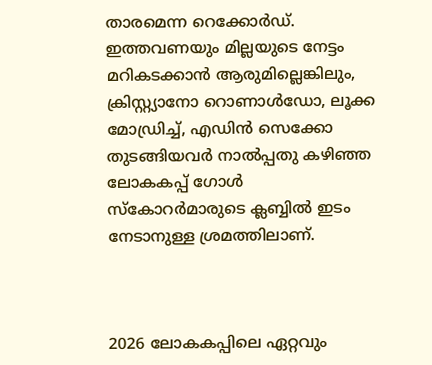താരമെന്ന റെക്കോർഡ്. ഇത്തവണയും മില്ലയുടെ നേട്ടം മറികടക്കാൻ ആരുമില്ലെങ്കിലും, ക്രിസ്റ്റ്യാനോ റൊണാൾഡോ, ലൂക്ക മോഡ്രിച്ച്, എഡിൻ സെക്കോ തുടങ്ങിയവർ നാൽപ്പതു കഴിഞ്ഞ ലോകകപ്പ് ഗോൾ സ്കോറർമാരുടെ ക്ലബ്ബിൽ ഇടം നേടാനുള്ള ശ്രമത്തിലാണ്.



2026 ലോകകപ്പിലെ ഏറ്റവും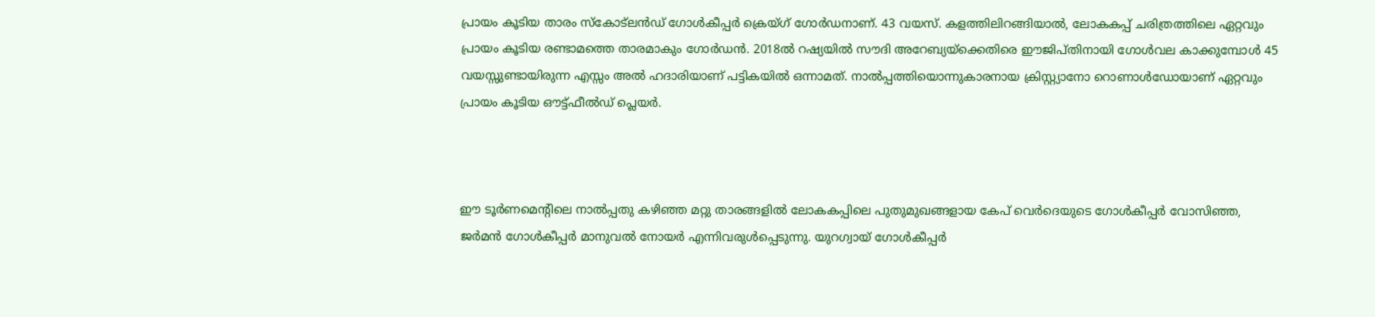പ്രായം കൂടിയ താരം സ്കോട്‌ലൻഡ് ഗോൾകീപ്പർ ക്രെയ്ഗ് ഗോർഡനാണ്. 43 വയസ്. കളത്തിലിറങ്ങിയാൽ, ലോകകപ്പ് ചരിത്രത്തിലെ ഏറ്റവും പ്രായം കൂടിയ രണ്ടാമത്തെ താരമാകും ഗോർഡൻ. 2018ൽ റഷ്യയില്‍ സൗദി അറേബ്യയ്ക്കെതിരെ ഈജിപ്തിനായി ഗോൾവല കാക്കുമ്പോൾ 45 വയസ്സുണ്ടായിരുന്ന എസ്സം അൽ ഹദാരിയാണ് പട്ടികയിൽ ഒന്നാമത്. നാൽപ്പത്തിയൊന്നുകാരനായ ക്രിസ്റ്റ്യാനോ റൊണാൾഡോയാണ് ഏറ്റവും പ്രായം കൂടിയ ഔട്ട്ഫീൽഡ് പ്ലെയർ.



ഈ ടൂർണമെന്റിലെ നാൽപ്പതു കഴിഞ്ഞ മറ്റു താരങ്ങളിൽ ലോകകപ്പിലെ പുതുമുഖങ്ങളായ കേപ് വെർദെയുടെ ഗോൾകീപ്പർ വോസിഞ്ഞ,  ജർമൻ ഗോള്‍കീപ്പര്‍ മാനുവൽ നോയർ എന്നിവരുൾപ്പെടുന്നു. യുറഗ്വായ് ഗോൾകീപ്പർ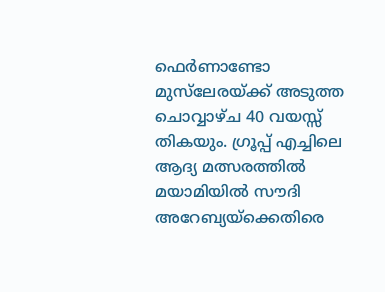ഫെർണാണ്ടോ മുസ്‌ലേരയ്ക്ക് അടുത്ത ചൊവ്വാഴ്ച 40 വയസ്സ് തികയും. ഗ്രൂപ്പ് എച്ചിലെ ആദ്യ മത്സരത്തിൽ മയാമിയിൽ സൗദി അറേബ്യയ്ക്കെതിരെ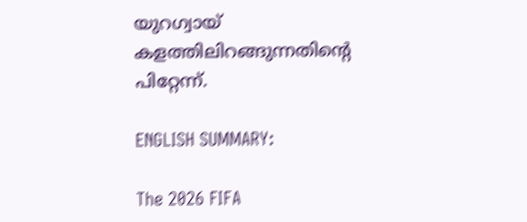യുറഗ്വായ് കളത്തിലിറങ്ങുന്നതിന്റെ പിറ്റേന്ന്.

ENGLISH SUMMARY:

The 2026 FIFA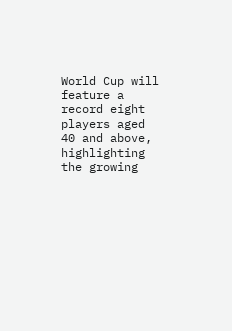World Cup will feature a record eight players aged 40 and above, highlighting the growing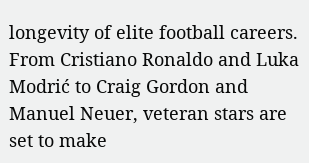longevity of elite football careers. From Cristiano Ronaldo and Luka Modrić to Craig Gordon and Manuel Neuer, veteran stars are set to make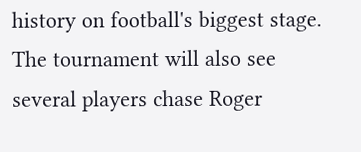history on football's biggest stage. The tournament will also see several players chase Roger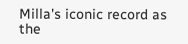Milla's iconic record as the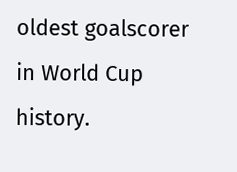oldest goalscorer in World Cup history.